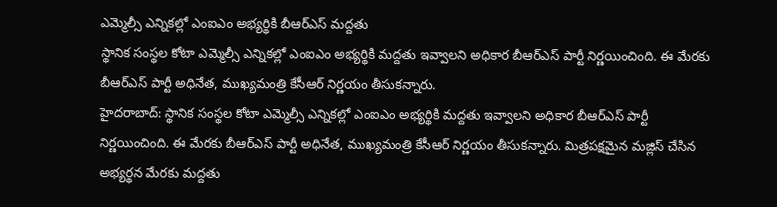ఎమ్మెల్సీ ఎన్నికల్లో ఎంఐఎం అభ్యర్థికి బీఆర్ఎస్ మద్దతు
స్థానిక సంస్థల కోటా ఎమ్మెల్సీ ఎన్నికల్లో ఎంఐఎం అభ్యర్థికి మద్దతు ఇవ్వాలని అధికార బీఆర్ఎస్ పార్టీ నిర్ణయించింది. ఈ మేరకు బీఆర్ఎస్ పార్టీ అధినేత, ముఖ్యమంత్రి కేసీఆర్ నిర్ణయం తీసుకన్నారు.
హైదరాబాద్: స్థానిక సంస్థల కోటా ఎమ్మెల్సీ ఎన్నికల్లో ఎంఐఎం అభ్యర్థికి మద్దతు ఇవ్వాలని అధికార బీఆర్ఎస్ పార్టీ నిర్ణయించింది. ఈ మేరకు బీఆర్ఎస్ పార్టీ అధినేత, ముఖ్యమంత్రి కేసీఆర్ నిర్ణయం తీసుకన్నారు. మిత్రపక్షమైన మజ్లిస్ చేసిన అభ్యర్థన మేరకు మద్దతు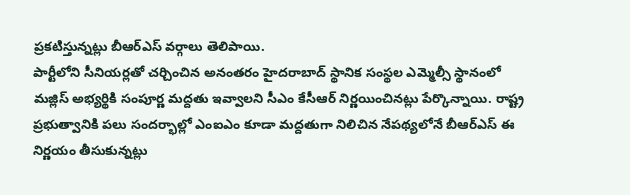ప్రకటిస్తున్నట్లు బీఆర్ఎస్ వర్గాలు తెలిపాయి.
పార్టీలోని సీనియర్లతో చర్చించిన అనంతరం హైదరాబాద్ స్థానిక సంస్థల ఎమ్మెల్సీ స్థానంలో మజ్లిస్ అభ్యర్థికి సంపూర్ణ మద్దతు ఇవ్వాలని సీఎం కేసీఆర్ నిర్ణయించినట్లు పేర్కొన్నాయి. రాష్ట్ర ప్రభుత్వానికి పలు సందర్భాల్లో ఎంఐఎం కూడా మద్దతుగా నిలిచిన నేపథ్యలోనే బీఆర్ఎస్ ఈ నిర్ణయం తీసుకున్నట్లు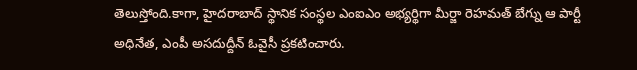తెలుస్తోంది.కాగా, హైదరాబాద్ స్థానిక సంస్థల ఎంఐఎం అభ్యర్థిగా మీర్జా రెహమత్ బేగ్ను ఆ పార్టీ అధినేత, ఎంపీ అసదుద్దీన్ ఓవైసీ ప్రకటించారు.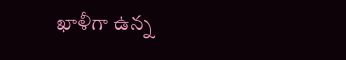ఖాళీగా ఉన్న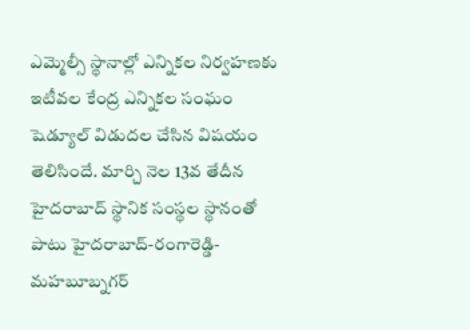ఎమ్మెల్సీ స్థానాల్లో ఎన్నికల నిర్వహణకు ఇటీవల కేంద్ర ఎన్నికల సంఘం షెడ్యూల్ విడుదల చేసిన విషయం తెలిసిందే. మార్చి నెల 13వ తేదీన హైదరాబాద్ స్థానిక సంస్థల స్థానంతో పాటు హైదరాబాద్-రంగారెడ్డి-మహబూబ్నగర్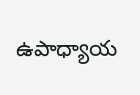ఉపాధ్యాయ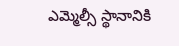ఎమ్మెల్సీ స్థానానికి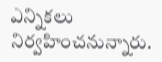ఎన్నికలు నిర్వహించనున్నారు.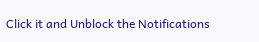Click it and Unblock the Notifications